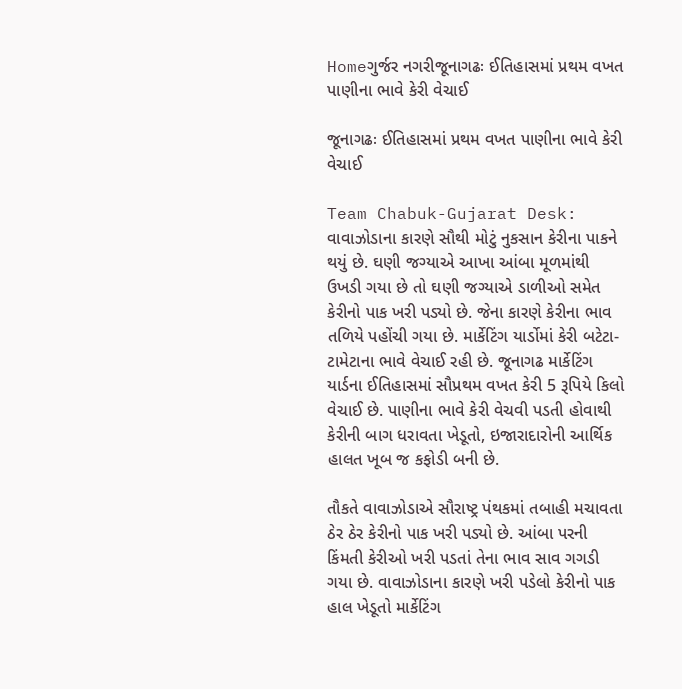Homeગુર્જર નગરીજૂનાગઢઃ ઈતિહાસમાં પ્રથમ વખત પાણીના ભાવે કેરી વેચાઈ

જૂનાગઢઃ ઈતિહાસમાં પ્રથમ વખત પાણીના ભાવે કેરી વેચાઈ

Team Chabuk-Gujarat Desk: વાવાઝોડાના કારણે સૌથી મોટું નુકસાન કેરીના પાકને થયું છે. ઘણી જગ્યાએ આખા આંબા મૂળમાંથી ઉખડી ગયા છે તો ઘણી જગ્યાએ ડાળીઓ સમેત કેરીનો પાક ખરી પડ્યો છે. જેના કારણે કેરીના ભાવ તળિયે પહોંચી ગયા છે. માર્કેટિંગ યાર્ડોમાં કેરી બટેટા-ટામેટાના ભાવે વેચાઈ રહી છે. જૂનાગઢ માર્કેટિંગ યાર્ડના ઈતિહાસમાં સૌપ્રથમ વખત કેરી 5 રૂપિયે કિલો વેચાઈ છે. પાણીના ભાવે કેરી વેચવી પડતી હોવાથી કેરીની બાગ ધરાવતા ખેડૂતો, ઇજારાદારોની આર્થિક હાલત ખૂબ જ કફોડી બની છે.

તૌકતે વાવાઝોડાએ સૌરાષ્ટ્ર પંથકમાં તબાહી મચાવતા ઠેર ઠેર કેરીનો પાક ખરી પડ્યો છે. આંબા પરની કિંમતી કેરીઓ ખરી પડતાં તેના ભાવ સાવ ગગડી ગયા છે. વાવાઝોડાના કારણે ખરી પડેલો કેરીનો પાક હાલ ખેડૂતો માર્કેટિંગ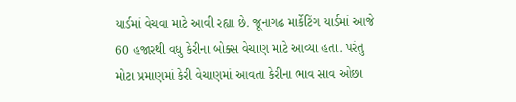યાર્ડમાં વેચવા માટે આવી રહ્યા છે. જૂનાગઢ માર્કેટિંગ યાર્ડમાં આજે 60 હજારથી વધુ કેરીના બોક્સ વેચાણ માટે આવ્યા હતા. પરંતુ મોટા પ્રમાણમાં કેરી વેચાણમાં આવતા કેરીના ભાવ સાવ ઓછા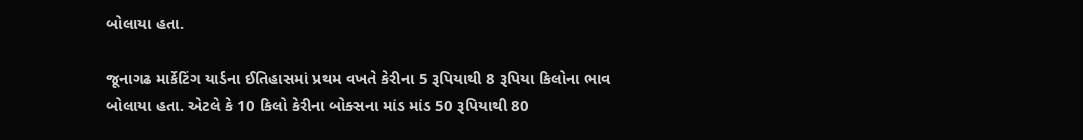બોલાયા હતા.

જૂનાગઢ માર્કેટિંગ યાર્ડના ઈતિહાસમાં પ્રથમ વખતે કેરીના 5 રૂપિયાથી 8 રૂપિયા કિલોના ભાવ બોલાયા હતા. એટલે કે 10 કિલો કેરીના બોક્સના માંડ માંડ 50 રૂપિયાથી 80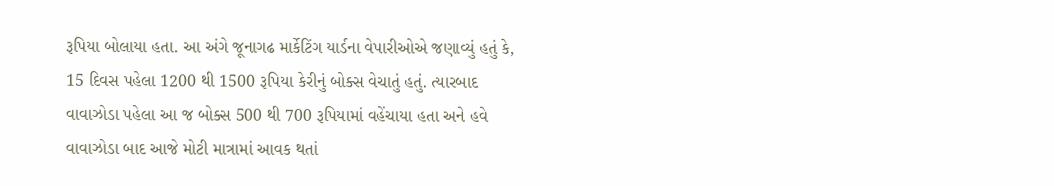રૂપિયા બોલાયા હતા. આ અંગે જૂનાગઢ માર્કેટિંગ યાર્ડના વેપારીઓએ જણાવ્યું હતું કે, 15 દિવસ પહેલા 1200 થી 1500 રૂપિયા કેરીનું બોક્સ વેચાતું હતું. ત્યારબાદ વાવાઝોડા પહેલા આ જ બોક્સ 500 થી 700 રૂપિયામાં વહેંચાયા હતા અને હવે વાવાઝોડા બાદ આજે મોટી માત્રામાં આવક થતાં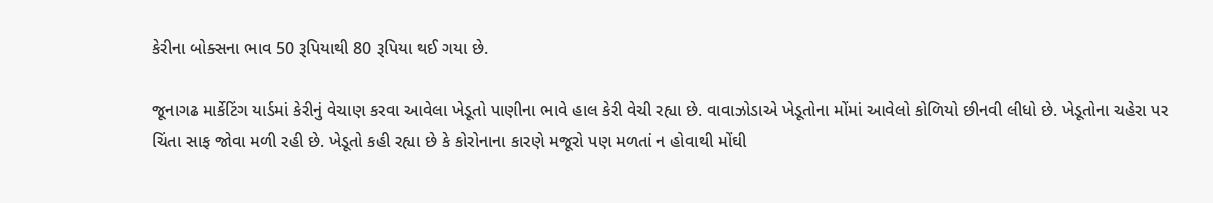કેરીના બોક્સના ભાવ 50 રૂપિયાથી 80 રૂપિયા થઈ ગયા છે.

જૂનાગઢ માર્કેટિંગ યાર્ડમાં કેરીનું વેચાણ કરવા આવેલા ખેડૂતો પાણીના ભાવે હાલ કેરી વેચી રહ્યા છે. વાવાઝોડાએ ખેડૂતોના મોંમાં આવેલો કોળિયો છીનવી લીધો છે. ખેડૂતોના ચહેરા પર ચિંતા સાફ જોવા મળી રહી છે. ખેડૂતો કહી રહ્યા છે કે કોરોનાના કારણે મજૂરો પણ મળતાં ન હોવાથી મોંઘી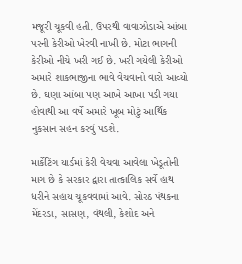મજૂરી ચૂકવી હતી. ઉપરથી વાવાઝોડાએ આંબા પરની કેરીઓ ખેરવી નાખી છે. મોટા ભાગની કેરીઓ નીચે ખરી ગઈ છે. ખરી ગયેલી કેરીઓ અમારે શાકભાજીના ભાવે વેચવાનો વારો આવ્યો છે. ઘણા આંબા પણ આખે આખા પડી ગયા હોવાથી આ વર્ષે અમારે ખૂબ મોટું આર્થિક નુકસાન સહન કરવું પડશે.

માર્કેટિંગ યાર્ડમાં કેરી વેચવા આવેલા ખેડૂતોની માગ છે કે સરકાર દ્વારા તાત્કાલિક સર્વે હાથ ધરીને સહાય ચૂકવવામાં આવે. સોરઠ પંથકના મેંદરડા, સાસણ, વંથલી, કેશોદ અને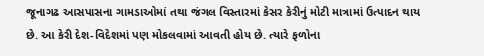જૂનાગઢ આસપાસના ગામડાઓમાં તથા જંગલ વિસ્તારમાં કેસર કેરીનું મોટી માત્રામાં ઉત્પાદન થાય છે. આ કેરી દેશ-વિદેશમાં પણ મોકલવામાં આવતી હોય છે. ત્યારે ફળોના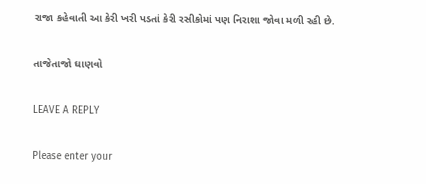રાજા કહેવાતી આ કેરી ખરી પડતાં કેરી રસીકોમાં પણ નિરાશા જોવા મળી રહી છે.

તાજેતાજો ઘાણવો

LEAVE A REPLY

Please enter your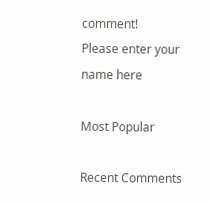comment!
Please enter your name here

Most Popular

Recent Comments